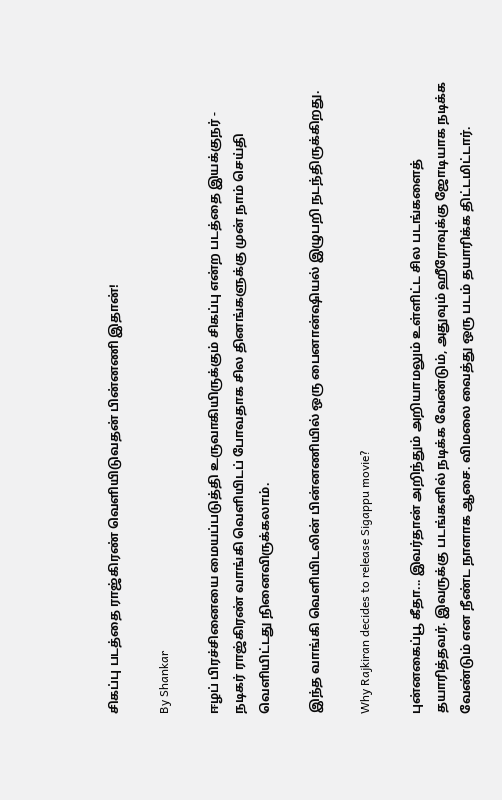சிகப்பு படத்தை ராஜ்கிரண் வெளியிடுவதன் பின்னணி இதான்!

By Shankar

ஈழப் பிரச்சினையை மையப்படுத்தி உருவாகியிருக்கும் சிகப்பு என்ற படத்தை இயக்குநர் - நடிகர் ராஜ்கிரண் வாங்கி வெளியிடப் போவதாக சில தினங்களுக்கு முன் நாம் செய்தி வெளியிட்டது நினைவிருக்கலாம்.

இந்த வாங்கி வெளியிடலின் பின்னணியில் ஒரு பைனான்ஷியல் இழுபறி நடந்திருக்கிறது.

Why Rajkiran decides to release Sigappu movie?

புன்னகைப்பூ கீதா... இவர்தான் அறிந்தும் அறியாமலும் உள்ளிட்ட சில படங்களைத் தயாரித்தவர். இவருக்கு படங்களில் நடிக்க வேண்டும், அதுவும் ஹீரோவுக்கு ஜோடியாக நடிக்க வேண்டும் என நீண்ட நாளாக ஆசை. விமலை வைத்து ஒரு படம் தயாரிக்க திட்டமிட்டார்.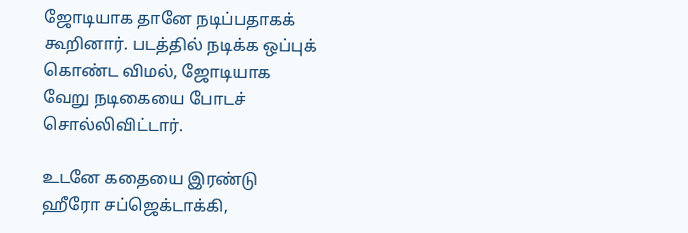ஜோடியாக தானே நடிப்பதாகக் கூறினார். படத்தில் நடிக்க ஒப்புக் கொண்ட விமல், ஜோடியாக வேறு நடிகையை போடச் சொல்லிவிட்டார்.

உடனே கதையை இரண்டு ஹீரோ சப்ஜெக்டாக்கி,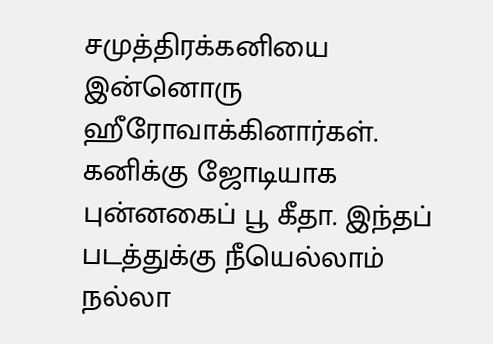சமுத்திரக்கனியை இன்னொரு ஹீரோவாக்கினார்கள். கனிக்கு ஜோடியாக புன்னகைப் பூ கீதா. இந்தப் படத்துக்கு நீயெல்லாம் நல்லா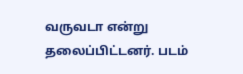வருவடா என்று தலைப்பிட்டனர். படம்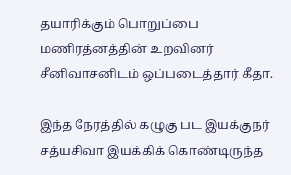தயாரிக்கும் பொறுப்பை மணிரத்னத்தின் உறவினர் சீனிவாசனிடம் ஒப்படைத்தார் கீதா.

இந்த நேரத்தில் கழுகு பட இயக்குநர் சத்யசிவா இயக்கிக் கொண்டிருந்த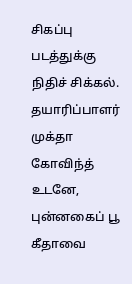சிகப்பு படத்துக்கு நிதிச் சிக்கல். தயாரிப்பாளர் முக்தா கோவிந்த் உடனே, புன்னகைப் பூ கீதாவை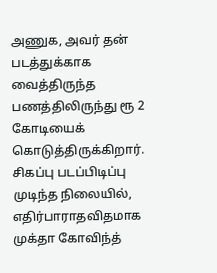அணுக, அவர் தன் படத்துக்காக வைத்திருந்த பணத்திலிருந்து ரூ 2 கோடியைக் கொடுத்திருக்கிறார். சிகப்பு படப்பிடிப்பு முடிந்த நிலையில், எதிர்பாராதவிதமாக முக்தா கோவிந்த்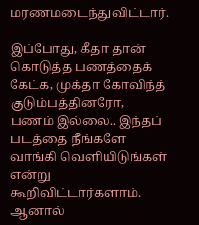மரணமடைந்துவிட்டார்.

இப்போது, கீதா தான் கொடுத்த பணத்தைக் கேட்க, முக்தா கோவிந்த் குடும்பத்தினரோ, பணம் இல்லை.. இந்தப் படத்தை நீங்களே வாங்கி வெளியிடுங்கள் என்று கூறிவிட்டார்களாம். ஆனால்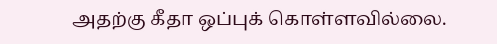அதற்கு கீதா ஒப்புக் கொள்ளவில்லை.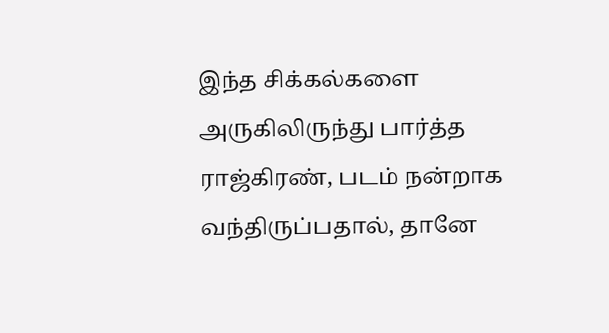இந்த சிக்கல்களை அருகிலிருந்து பார்த்த ராஜ்கிரண், படம் நன்றாக வந்திருப்பதால், தானே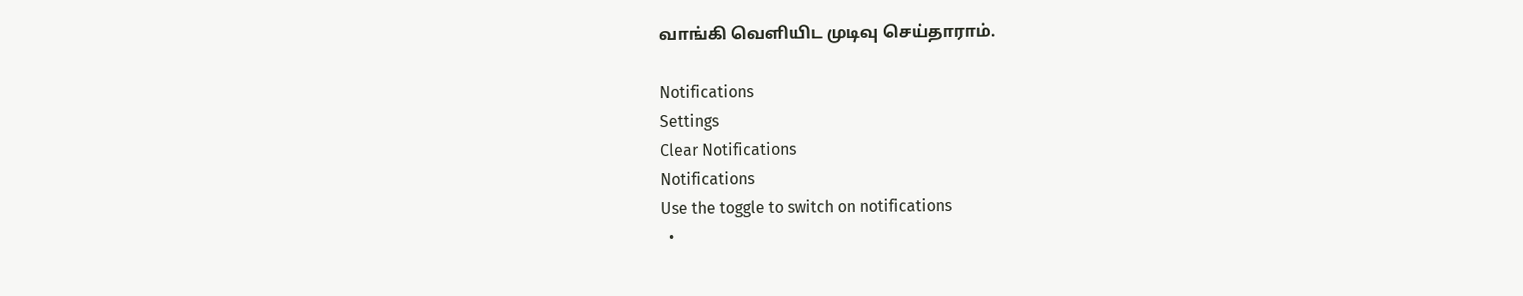வாங்கி வெளியிட முடிவு செய்தாராம்.

Notifications
Settings
Clear Notifications
Notifications
Use the toggle to switch on notifications
  •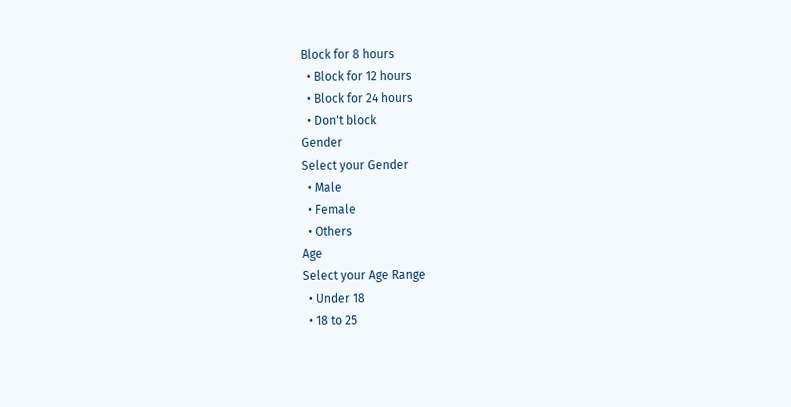Block for 8 hours
  • Block for 12 hours
  • Block for 24 hours
  • Don't block
Gender
Select your Gender
  • Male
  • Female
  • Others
Age
Select your Age Range
  • Under 18
  • 18 to 25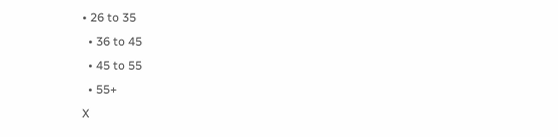• 26 to 35
  • 36 to 45
  • 45 to 55
  • 55+
X